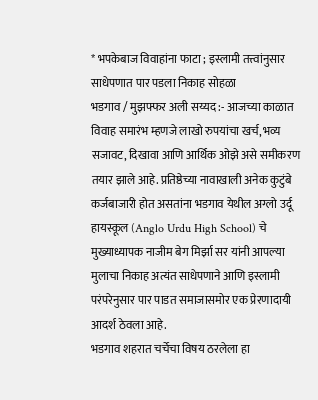* भपकेबाज विवाहांना फाटा ; इस्लामी तत्त्वांनुसार साधेपणात पार पडला निकाह सोहळा
भडगाव / मुझफ्फर अली सय्यद :- आजच्या काळात विवाह समारंभ म्हणजे लाखो रुपयांचा खर्च, भव्य सजावट, दिखावा आणि आर्थिक ओझे असे समीकरण तयार झाले आहे. प्रतिष्ठेच्या नावाखाली अनेक कुटुंबे कर्जबाजारी होत असतांना भडगाव येथील अग्लो उर्दू हायस्कूल (Anglo Urdu High School) चे मुख्याध्यापक नाजीम बेग मिर्झा सर यांनी आपल्या मुलाचा निकाह अत्यंत साधेपणाने आणि इस्लामी परंपरेनुसार पार पाडत समाजासमोर एक प्रेरणादायी आदर्श ठेवला आहे.
भडगाव शहरात चर्चेचा विषय ठरलेला हा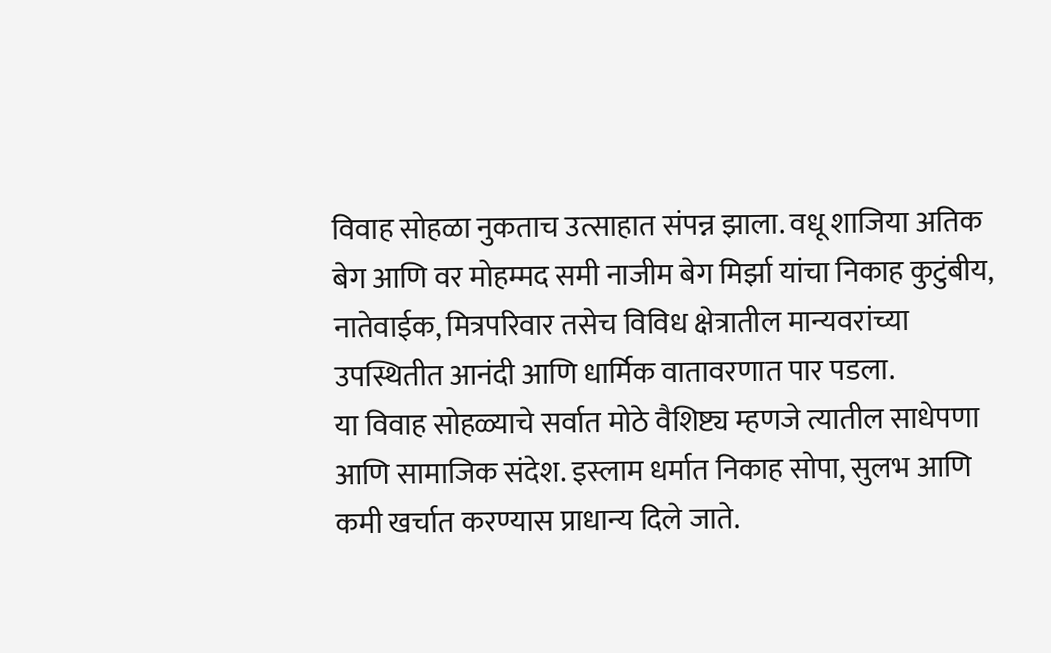विवाह सोहळा नुकताच उत्साहात संपन्न झाला. वधू शाजिया अतिक बेग आणि वर मोहम्मद समी नाजीम बेग मिर्झा यांचा निकाह कुटुंबीय, नातेवाईक, मित्रपरिवार तसेच विविध क्षेत्रातील मान्यवरांच्या उपस्थितीत आनंदी आणि धार्मिक वातावरणात पार पडला.
या विवाह सोहळ्याचे सर्वात मोठे वैशिष्ट्य म्हणजे त्यातील साधेपणा आणि सामाजिक संदेश. इस्लाम धर्मात निकाह सोपा, सुलभ आणि कमी खर्चात करण्यास प्राधान्य दिले जाते.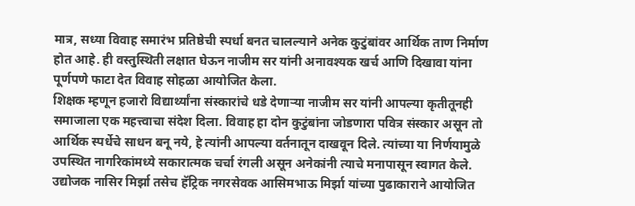मात्र, सध्या विवाह समारंभ प्रतिष्ठेची स्पर्धा बनत चालल्याने अनेक कुटुंबांवर आर्थिक ताण निर्माण होत आहे. ही वस्तुस्थिती लक्षात घेऊन नाजीम सर यांनी अनावश्यक खर्च आणि दिखावा यांना पूर्णपणे फाटा देत विवाह सोहळा आयोजित केला.
शिक्षक म्हणून हजारो विद्यार्थ्यांना संस्कारांचे धडे देणाऱ्या नाजीम सर यांनी आपल्या कृतीतूनही समाजाला एक महत्त्वाचा संदेश दिला. विवाह हा दोन कुटुंबांना जोडणारा पवित्र संस्कार असून तो आर्थिक स्पर्धेचे साधन बनू नये, हे त्यांनी आपल्या वर्तनातून दाखवून दिले. त्यांच्या या निर्णयामुळे उपस्थित नागरिकांमध्ये सकारात्मक चर्चा रंगली असून अनेकांनी त्याचे मनापासून स्वागत केले.
उद्योजक नासिर मिर्झा तसेच हॅट्रिक नगरसेवक आसिमभाऊ मिर्झा यांच्या पुढाकाराने आयोजित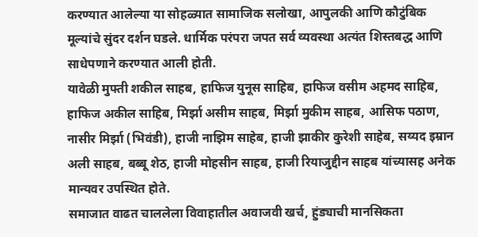करण्यात आलेल्या या सोहळ्यात सामाजिक सलोखा, आपुलकी आणि कौटुंबिक मूल्यांचे सुंदर दर्शन घडले. धार्मिक परंपरा जपत सर्व व्यवस्था अत्यंत शिस्तबद्ध आणि साधेपणाने करण्यात आली होती.
यावेळी मुफ्ती शकील साहब, हाफिज युनूस साहिब, हाफिज वसीम अहमद साहिब, हाफिज अकील साहिब, मिर्झा असीम साहब, मिर्झा मुकीम साहब, आसिफ पठाण, नासीर मिर्झा (भिवंडी), हाजी नाझिम साहेब, हाजी झाकीर कुरेशी साहेब, सय्यद इम्रान अली साहब, बब्बू शेठ, हाजी मोहसीन साहब, हाजी रियाजुद्दीन साहब यांच्यासह अनेक मान्यवर उपस्थित होते.
समाजात वाढत चाललेला विवाहातील अवाजवी खर्च, हुंड्याची मानसिकता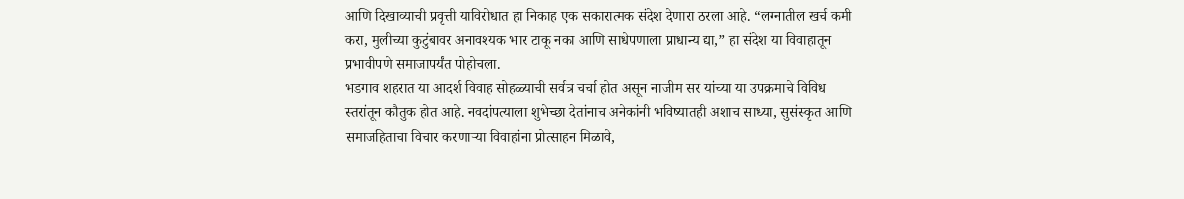आणि दिखाव्याची प्रवृत्ती याविरोधात हा निकाह एक सकारात्मक संदेश देणारा ठरला आहे. “लग्नातील खर्च कमी करा, मुलीच्या कुटुंबावर अनावश्यक भार टाकू नका आणि साधेपणाला प्राधान्य द्या,” हा संदेश या विवाहातून प्रभावीपणे समाजापर्यंत पोहोचला.
भडगाव शहरात या आदर्श विवाह सोहळ्याची सर्वत्र चर्चा होत असून नाजीम सर यांच्या या उपक्रमाचे विविध स्तरांतून कौतुक होत आहे. नवदांपत्याला शुभेच्छा देतांनाच अनेकांनी भविष्यातही अशाच साध्या, सुसंस्कृत आणि समाजहिताचा विचार करणाऱ्या विवाहांना प्रोत्साहन मिळावे,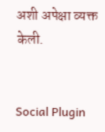अशी अपेक्षा व्यक्त केली.


Social Plugin